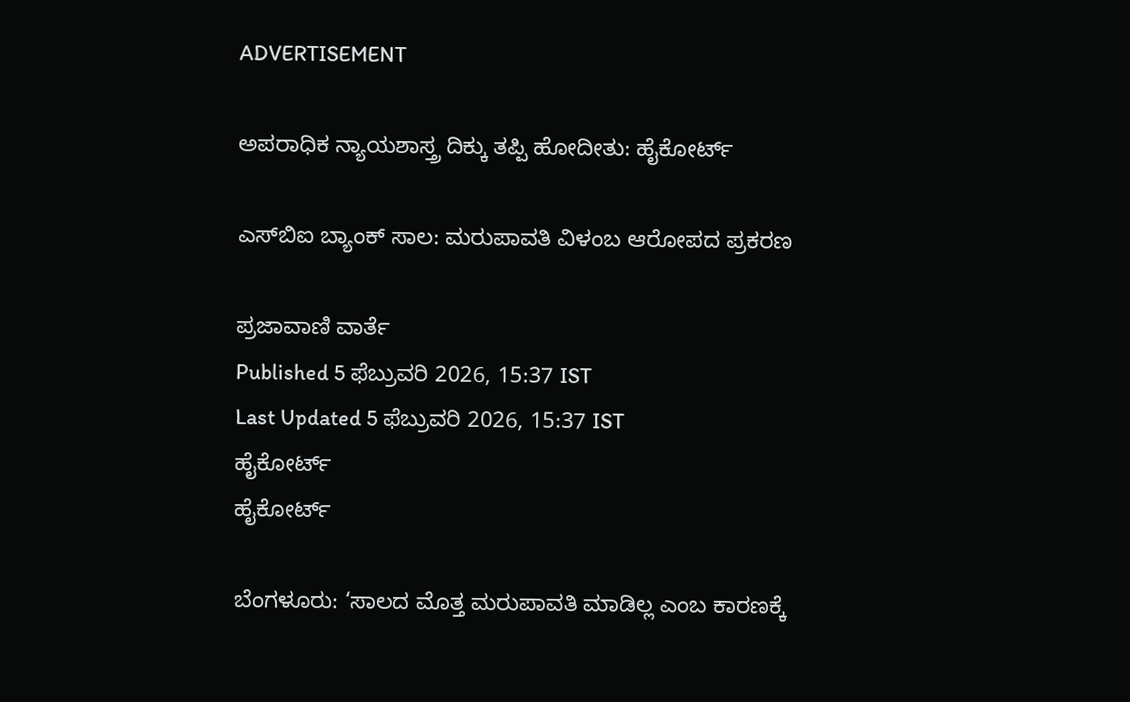ADVERTISEMENT

ಅಪರಾಧಿಕ ನ್ಯಾಯಶಾಸ್ತ್ರ ದಿಕ್ಕು ತಪ್ಪಿ ಹೋದೀತು: ಹೈಕೋರ್ಟ್‌

ಎಸ್‌ಬಿಐ ಬ್ಯಾಂಕ್‌ ಸಾಲ: ಮರುಪಾವತಿ ವಿಳಂಬ ಆರೋಪದ ಪ್ರಕರಣ

ಪ್ರಜಾವಾಣಿ ವಾರ್ತೆ
Published 5 ಫೆಬ್ರುವರಿ 2026, 15:37 IST
Last Updated 5 ಫೆಬ್ರುವರಿ 2026, 15:37 IST
ಹೈಕೋರ್ಟ್‌
ಹೈಕೋರ್ಟ್‌

ಬೆಂಗಳೂರು: ‘ಸಾಲದ ಮೊತ್ತ ಮರುಪಾವತಿ ಮಾಡಿಲ್ಲ ಎಂಬ ಕಾರಣಕ್ಕೆ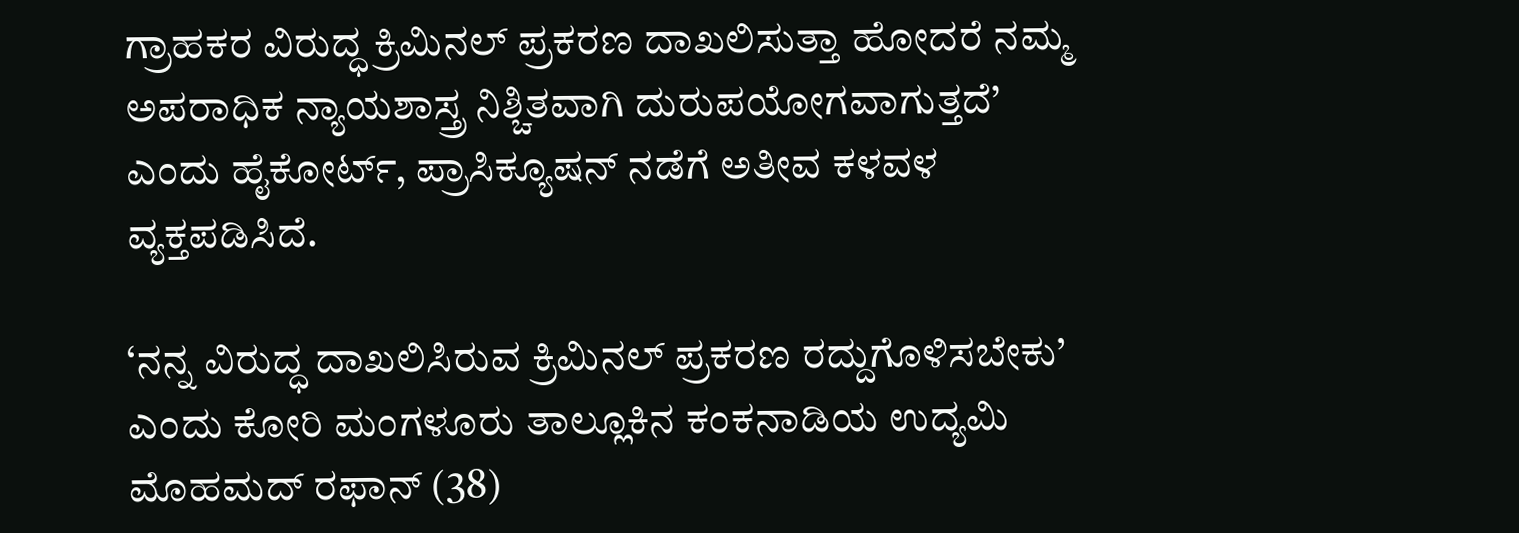ಗ್ರಾಹಕರ ವಿರುದ್ಧ ಕ್ರಿಮಿನಲ್‌ ಪ್ರಕರಣ ದಾಖಲಿಸುತ್ತಾ ಹೋದರೆ ನಮ್ಮ ಅಪರಾಧಿಕ ನ್ಯಾಯಶಾಸ್ತ್ರ ನಿಶ್ಚಿತವಾಗಿ ದುರುಪಯೋಗವಾಗುತ್ತದೆ’ ಎಂದು ಹೈಕೋರ್ಟ್‌, ಪ್ರಾಸಿಕ್ಯೂಷನ್‌ ನಡೆಗೆ ಅತೀವ ಕಳವಳ ವ್ಯಕ್ತಪಡಿಸಿದೆ.

‘ನನ್ನ ವಿರುದ್ಧ ದಾಖಲಿಸಿರುವ ಕ್ರಿಮಿನಲ್‌ ಪ್ರಕರಣ ರದ್ದುಗೊಳಿಸಬೇಕು’ ಎಂದು ಕೋರಿ ಮಂಗಳೂರು ತಾಲ್ಲೂಕಿನ ಕಂಕನಾಡಿಯ ಉದ್ಯಮಿ ಮೊಹಮದ್ ರಫಾನ್‌ (38)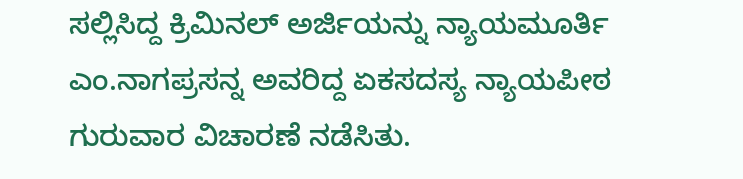ಸಲ್ಲಿಸಿದ್ದ ಕ್ರಿಮಿನಲ್‌ ಅರ್ಜಿಯನ್ನು ನ್ಯಾಯಮೂರ್ತಿ ಎಂ.ನಾಗಪ್ರಸನ್ನ ಅವರಿದ್ದ ಏಕಸದಸ್ಯ ನ್ಯಾಯಪೀಠ ಗುರುವಾರ ವಿಚಾರಣೆ ನಡೆಸಿತು.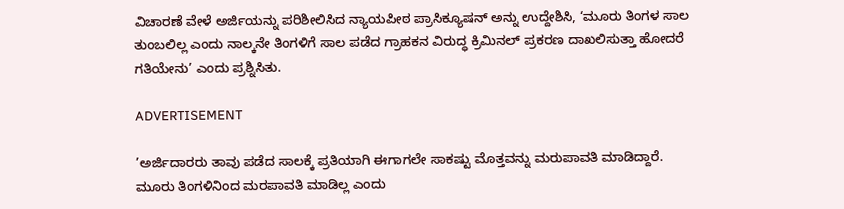ವಿಚಾರಣೆ ವೇಳೆ ಅರ್ಜಿಯನ್ನು ಪರಿಶೀಲಿಸಿದ ನ್ಯಾಯಪೀಠ ಪ್ರಾಸಿಕ್ಯೂಷನ್‌ ಅನ್ನು ಉದ್ದೇಶಿಸಿ, ‘ಮೂರು ತಿಂಗಳ ಸಾಲ ತುಂಬಲಿಲ್ಲ ಎಂದು ನಾಲ್ಕನೇ ತಿಂಗಳಿಗೆ ಸಾಲ ಪಡೆದ ಗ್ರಾಹಕನ ವಿರುದ್ಧ ಕ್ರಿಮಿನಲ್‌ ಪ್ರಕರಣ ದಾಖಲಿಸುತ್ತಾ ಹೋದರೆ ಗತಿಯೇನು’ ಎಂದು ಪ್ರಶ್ನಿಸಿತು.

ADVERTISEMENT

’ಅರ್ಜಿದಾರರು ತಾವು ಪಡೆದ ಸಾಲಕ್ಕೆ ಪ್ರತಿಯಾಗಿ ಈಗಾಗಲೇ ಸಾಕಷ್ಟು ಮೊತ್ತವನ್ನು ಮರುಪಾವತಿ ಮಾಡಿದ್ದಾರೆ. ಮೂರು ತಿಂಗಳಿನಿಂದ ಮರಪಾವತಿ ಮಾಡಿಲ್ಲ ಎಂದು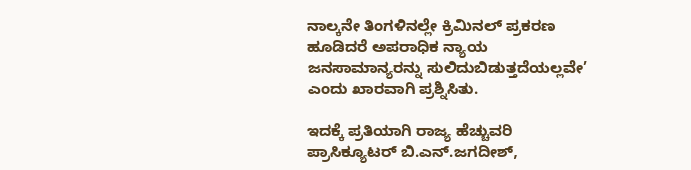ನಾಲ್ಕನೇ ತಿಂಗಳಿನಲ್ಲೇ ಕ್ರಿಮಿನಲ್‌ ಪ್ರಕರಣ ಹೂಡಿದರೆ ಅಪರಾಧಿಕ ನ್ಯಾಯ ಜನಸಾಮಾನ್ಯರನ್ನು ಸುಲಿದುಬಿಡುತ್ತದೆಯಲ್ಲವೇ’ ಎಂದು ಖಾರವಾಗಿ ಪ್ರಶ್ನಿಸಿತು.

ಇದಕ್ಕೆ ಪ್ರತಿಯಾಗಿ ರಾಜ್ಯ ಹೆಚ್ಚುವರಿ ಪ್ರಾಸಿಕ್ಯೂಟರ್ ಬಿ.ಎನ್‌.ಜಗದೀಶ್‌,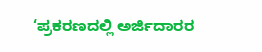‘ಪ್ರಕರಣದಲ್ಲಿ ಅರ್ಜಿದಾರರ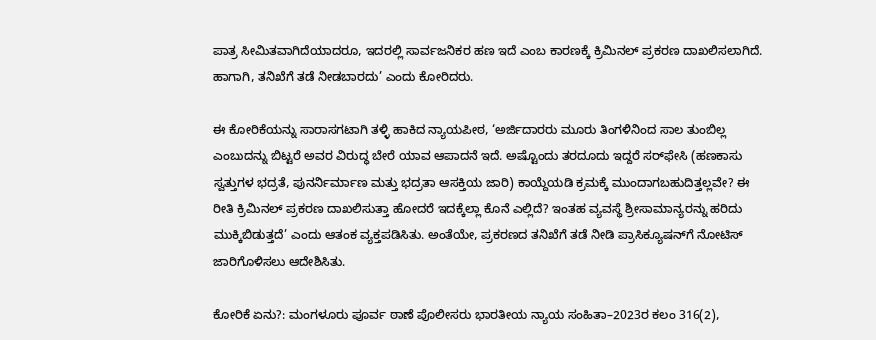ಪಾತ್ರ ಸೀಮಿತವಾಗಿದೆಯಾದರೂ, ಇದರಲ್ಲಿ ಸಾರ್ವಜನಿಕರ ಹಣ ಇದೆ ಎಂಬ ಕಾರಣಕ್ಕೆ ಕ್ರಿಮಿನಲ್‌ ಪ್ರಕರಣ ದಾಖಲಿಸಲಾಗಿದೆ. ಹಾಗಾಗಿ, ತನಿಖೆಗೆ ತಡೆ ನೀಡಬಾರದು’ ಎಂದು ಕೋರಿದರು.

ಈ ಕೋರಿಕೆಯನ್ನು ಸಾರಾಸಗಟಾಗಿ ತಳ್ಳಿ ಹಾಕಿದ ನ್ಯಾಯಪೀಠ, ‘ಅರ್ಜಿದಾರರು ಮೂರು ತಿಂಗಳಿನಿಂದ ಸಾಲ ತುಂಬಿಲ್ಲ ಎಂಬುದನ್ನು ಬಿಟ್ಟರೆ ಅವರ ವಿರುದ್ಧ ಬೇರೆ ಯಾವ ಆಪಾದನೆ ಇದೆ. ಅಷ್ಟೊಂದು ತರದೂದು ಇದ್ದರೆ ಸರ್‌ಫೇಸಿ (ಹಣಕಾಸು ಸ್ವತ್ತುಗಳ ಭದ್ರತೆ, ಪುನರ್ನಿರ್ಮಾಣ ಮತ್ತು ಭದ್ರತಾ ಆಸಕ್ತಿಯ ಜಾರಿ) ಕಾಯ್ದೆಯಡಿ ಕ್ರಮಕ್ಕೆ ಮುಂದಾಗಬಹುದಿತ್ತಲ್ಲವೇ? ಈ ರೀತಿ ಕ್ರಿಮಿನಲ್‌ ಪ್ರಕರಣ ದಾಖಲಿಸುತ್ತಾ ಹೋದರೆ ಇದಕ್ಕೆಲ್ಲಾ ಕೊನೆ ಎಲ್ಲಿದೆ? ಇಂತಹ ವ್ಯವಸ್ಥೆ ಶ್ರೀಸಾಮಾನ್ಯರನ್ನು ಹರಿದು ಮುಕ್ಕಿಬಿಡುತ್ತದೆ’ ಎಂದು ಆತಂಕ ವ್ಯಕ್ತಪಡಿಸಿತು. ಅಂತೆಯೇ, ಪ್ರಕರಣದ ತನಿಖೆಗೆ ತಡೆ ನೀಡಿ ಪ್ರಾಸಿಕ್ಯೂಷನ್‌ಗೆ ನೋಟಿಸ್‌ ಜಾರಿಗೊಳಿಸಲು ಆದೇಶಿಸಿತು.

ಕೋರಿಕೆ ಏನು?: ಮಂಗಳೂರು ಪೂರ್ವ ಠಾಣೆ ಪೊಲೀಸರು ಭಾರತೀಯ ನ್ಯಾಯ ಸಂಹಿತಾ–2023ರ ಕಲಂ 316(2),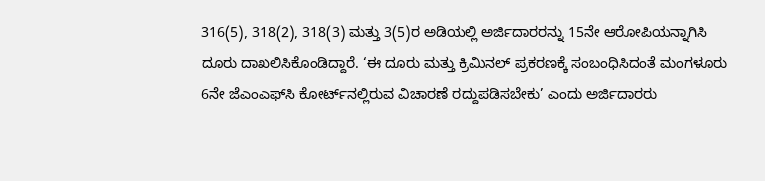316(5), 318(2), 318(3) ಮತ್ತು 3(5)ರ ಅಡಿಯಲ್ಲಿ ಅರ್ಜಿದಾರರನ್ನು 15ನೇ ಆರೋಪಿಯನ್ನಾಗಿಸಿ ದೂರು ದಾಖಲಿಸಿಕೊಂಡಿದ್ದಾರೆ. ‘ಈ ದೂರು ಮತ್ತು ಕ್ರಿಮಿನಲ್‌ ಪ್ರಕರಣಕ್ಕೆ ಸಂಬಂಧಿಸಿದಂತೆ ಮಂಗಳೂರು 6ನೇ ಜೆಎಂಎಫ್‌ಸಿ ಕೋರ್ಟ್‌ನಲ್ಲಿರುವ ವಿಚಾರಣೆ ರದ್ದುಪಡಿಸಬೇಕು’ ಎಂದು ಅರ್ಜಿದಾರರು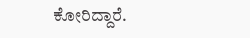ಕೋರಿದ್ದಾರೆ.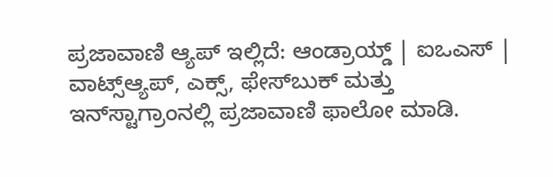ಪ್ರಜಾವಾಣಿ ಆ್ಯಪ್ ಇಲ್ಲಿದೆ: ಆಂಡ್ರಾಯ್ಡ್ | ಐಒಎಸ್ | ವಾಟ್ಸ್ಆ್ಯಪ್, ಎಕ್ಸ್, ಫೇಸ್‌ಬುಕ್ ಮತ್ತು ಇನ್‌ಸ್ಟಾಗ್ರಾಂನಲ್ಲಿ ಪ್ರಜಾವಾಣಿ ಫಾಲೋ ಮಾಡಿ.